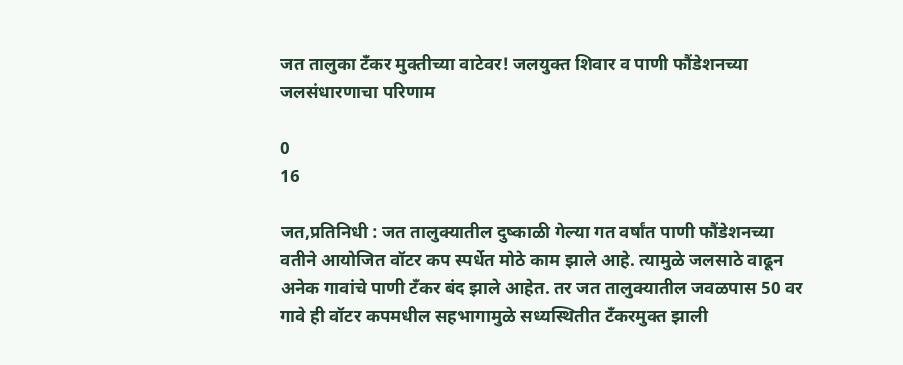जत तालुका टँकर मुक्तीच्या वाटेवर! जलयुक्त शिवार व पाणी फौंडेशनच्या जलसंधारणाचा परिणाम

0
16

जत,प्रतिनिधी : जत तालुक्यातील दुष्काळी गेल्या गत वर्षांत पाणी फौंडेशनच्या वतीने आयोजित वॉटर कप स्पर्धेत मोठे काम झाले आहे. त्यामुळे जलसाठे वाढून अनेक गावांचे पाणी टँकर बंद झाले आहेत. तर जत तालुक्यातील जवळपास 50 वर गावे ही वॉटर कपमधील सहभागामुळे सध्यस्थितीत टँकरमुक्त झाली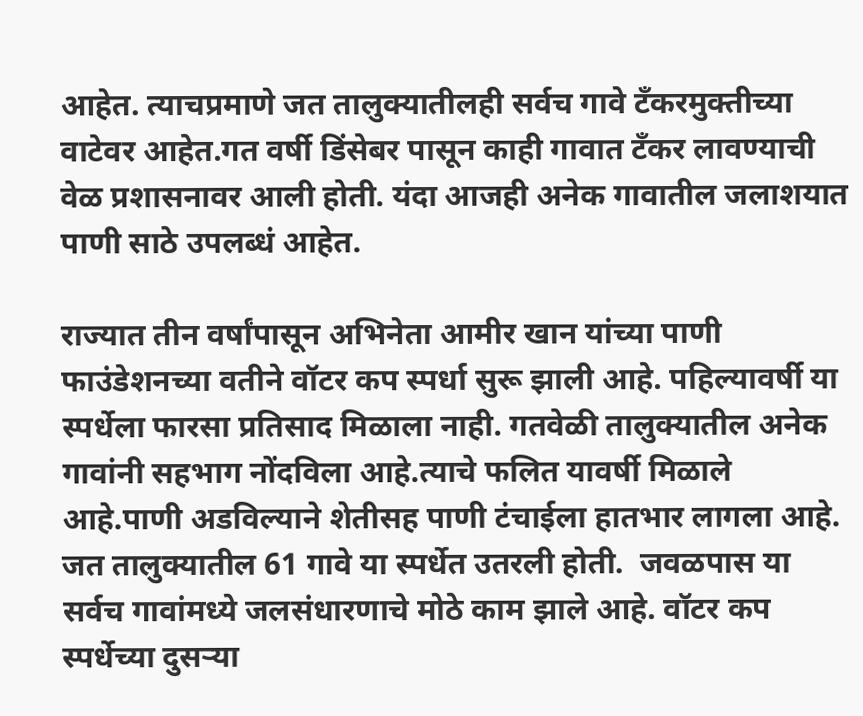आहेत. त्याचप्रमाणे जत तालुक्यातीलही सर्वच गावे टँकरमुक्तीच्या वाटेवर आहेत.गत वर्षी डिंसेबर पासून काही गावात टँकर लावण्याची वेळ प्रशासनावर आली होती. यंदा आजही अनेक गावातील जलाशयात पाणी साठे उपलब्धं आहेत.

राज्यात तीन वर्षांपासून अभिनेता आमीर खान यांच्या पाणी फाउंडेशनच्या वतीने वॉटर कप स्पर्धा सुरू झाली आहे. पहिल्यावर्षी या स्पर्धेला फारसा प्रतिसाद मिळाला नाही. गतवेळी तालुक्यातील अनेक गावांनी सहभाग नोंदविला आहे.त्याचे फलित यावर्षी मिळाले आहे.पाणी अडविल्याने शेतीसह पाणी टंचाईला हातभार लागला आहे. जत तालुक्यातील 61 गावे या स्पर्धेत उतरली होती.  जवळपास या सर्वच गावांमध्ये जलसंधारणाचे मोठे काम झाले आहे. वॉटर कप स्पर्धेच्या दुसऱ्या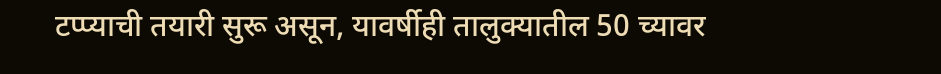टप्प्याची तयारी सुरू असून, यावर्षीही तालुक्यातील 50 च्यावर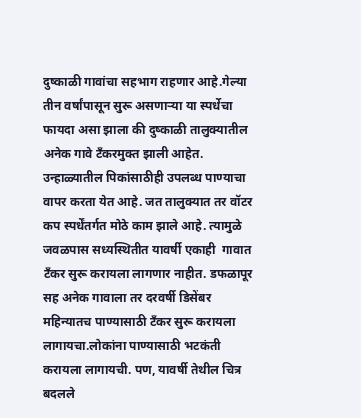दुष्काळी गावांचा सहभाग राहणार आहे.गेल्या तीन वर्षांपासून सुरू असणाऱ्या या स्पर्धेचा फायदा असा झाला की दुष्काळी तालुक्यातील अनेक गावे टँकरमुक्त झाली आहेत. उन्हाळ्यातील पिकांसाठीही उपलब्ध पाण्याचा वापर करता येत आहे. जत तालुक्यात तर वॉटर कप स्पर्धेंतर्गत मोठे काम झाले आहे. त्यामुळे जवळपास सध्यस्थितीत यावर्षी एकाही  गावात टँकर सुरू करायला लागणार नाहीत. डफळापूर सह अनेक गावाला तर दरवर्षी डिसेंबर महिन्यातच पाण्यासाठी टँकर सुरू करायला लागायचा.लोकांना पाण्यासाठी भटकंती करायला लागायची. पण, यावर्षी तेथील चित्र बदलले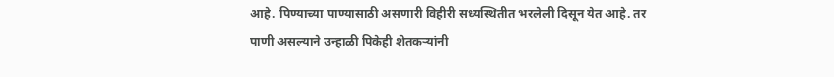आहे. पिण्याच्या पाण्यासाठी असणारी विहीरी सध्यस्थितीत भरलेली दिसून येत आहे. तर पाणी असल्याने उन्हाळी पिकेही शेतकऱ्यांनी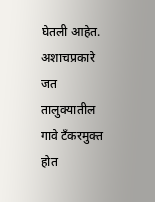घेतली आहेत. अशाचप्रकारे जत तालुक्यातील गावे टँकरमुक्त होत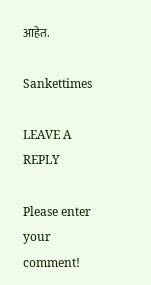आहेत.

Sankettimes

LEAVE A REPLY

Please enter your comment!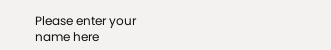Please enter your name here